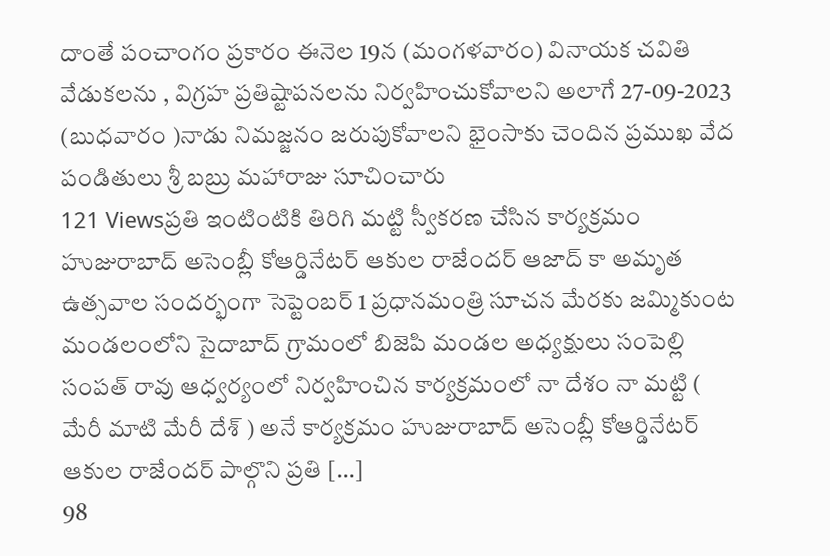దాంతే పంచాంగం ప్రకారం ఈనెల 19న (మంగళవారం) వినాయక చవితి వేడుకలను , విగ్రహ ప్రతిష్టాపనలను నిర్వహించుకోవాలని అలాగే 27-09-2023 (బుధవారం )నాడు నిమజ్జనం జరుపుకోవాలని భైంసాకు చెందిన ప్రముఖ వేద పండితులు శ్రీ బబ్రు మహారాజు సూచించారు
121 Viewsప్రతి ఇంటింటికి తిరిగి మట్టి స్వీకరణ చేసిన కార్యక్రమం హుజురాబాద్ అసెంబ్లీ కోఆర్డినేటర్ ఆకుల రాజేందర్ ఆజాద్ కా అమృత ఉత్సవాల సందర్భంగా సెప్టెంబర్ 1 ప్రధానమంత్రి సూచన మేరకు జమ్మికుంట మండలంలోని సైదాబాద్ గ్రామంలో బిజెపి మండల అధ్యక్షులు సంపెల్లి సంపత్ రావు ఆధ్వర్యంలో నిర్వహించిన కార్యక్రమంలో నా దేశం నా మట్టి ( మేరీ మాటి మేరీ దేశ్ ) అనే కార్యక్రమం హుజురాబాద్ అసెంబ్లీ కోఆర్డినేటర్ ఆకుల రాజేందర్ పాల్గొని ప్రతి […]
98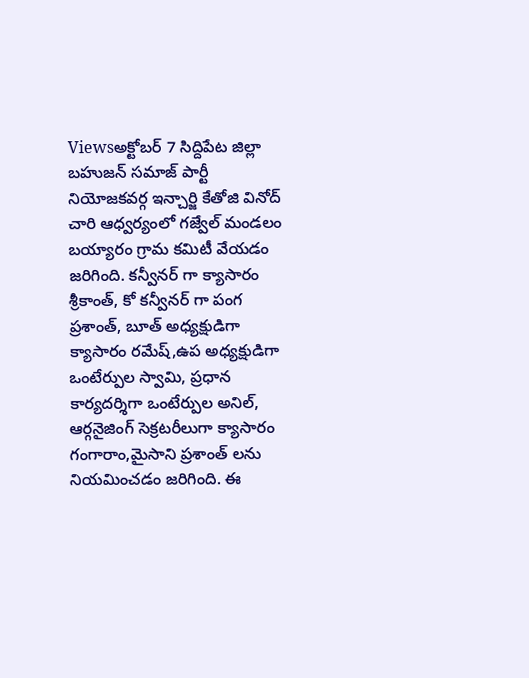Viewsఅక్టోబర్ 7 సిద్దిపేట జిల్లా బహుజన్ సమాజ్ పార్టీ నియోజకవర్గ ఇన్చార్జి కేతోజి వినోద్ చారి ఆధ్వర్యంలో గజ్వేల్ మండలం బయ్యారం గ్రామ కమిటీ వేయడం జరిగింది. కన్వీనర్ గా క్యాసారం శ్రీకాంత్, కో కన్వీనర్ గా పంగ ప్రశాంత్, బూత్ అధ్యక్షుడిగా క్యాసారం రమేష్,ఉప అధ్యక్షుడిగా ఒంటేర్పుల స్వామి, ప్రధాన కార్యదర్శిగా ఒంటేర్పుల అనిల్, ఆర్గనైజింగ్ సెక్రటరీలుగా క్యాసారం గంగారాం,మైసాని ప్రశాంత్ లను నియమించడం జరిగింది. ఈ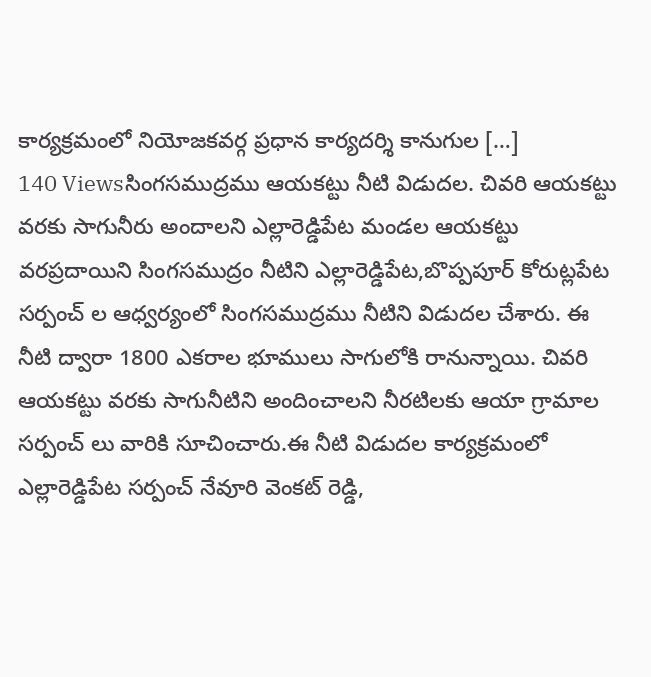కార్యక్రమంలో నియోజకవర్గ ప్రధాన కార్యదర్శి కానుగుల […]
140 Viewsసింగసముద్రము ఆయకట్టు నీటి విడుదల. చివరి ఆయకట్టు వరకు సాగునీరు అందాలని ఎల్లారెడ్డిపేట మండల ఆయకట్టు వరప్రదాయిని సింగసముద్రం నీటిని ఎల్లారెడ్డిపేట,బొప్పపూర్ కోరుట్లపేట సర్పంచ్ ల ఆధ్వర్యంలో సింగసముద్రము నీటిని విడుదల చేశారు. ఈ నీటి ద్వారా 1800 ఎకరాల భూములు సాగులోకి రానున్నాయి. చివరి ఆయకట్టు వరకు సాగునీటిని అందించాలని నీరటిలకు ఆయా గ్రామాల సర్పంచ్ లు వారికి సూచించారు.ఈ నీటి విడుదల కార్యక్రమంలో ఎల్లారెడ్డిపేట సర్పంచ్ నేవూరి వెంకట్ రెడ్డి,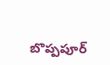బొప్పపూర్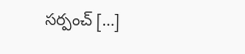సర్పంచ్ […]